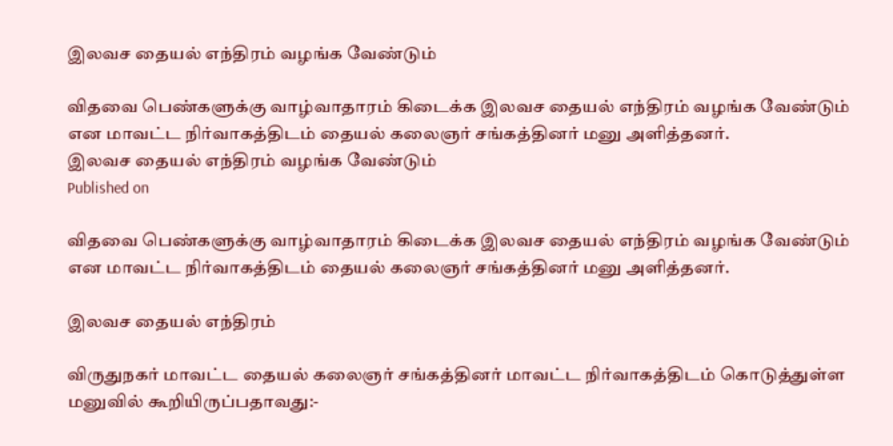இலவச தையல் எந்திரம் வழங்க வேண்டும்

விதவை பெண்களுக்கு வாழ்வாதாரம் கிடைக்க இலவச தையல் எந்திரம் வழங்க வேண்டும் என மாவட்ட நிர்வாகத்திடம் தையல் கலைஞர் சங்கத்தினர் மனு அளித்தனர்.
இலவச தையல் எந்திரம் வழங்க வேண்டும்
Published on

விதவை பெண்களுக்கு வாழ்வாதாரம் கிடைக்க இலவச தையல் எந்திரம் வழங்க வேண்டும் என மாவட்ட நிர்வாகத்திடம் தையல் கலைஞர் சங்கத்தினர் மனு அளித்தனர்.

இலவச தையல் எந்திரம்

விருதுநகர் மாவட்ட தையல் கலைஞர் சங்கத்தினர் மாவட்ட நிர்வாகத்திடம் கொடுத்துள்ள மனுவில் கூறியிருப்பதாவது:-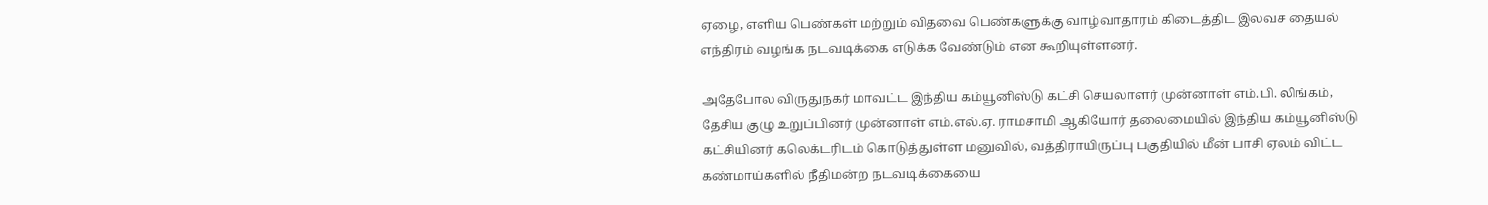ஏழை, எளிய பெண்கள் மற்றும் விதவை பெண்களுக்கு வாழ்வாதாரம் கிடைத்திட இலவச தையல் எந்திரம் வழங்க நடவடிக்கை எடுக்க வேண்டும் என கூறியுள்ளனர்.

அதேபோல விருதுநகர் மாவட்ட இந்திய கம்யூனிஸ்டு கட்சி செயலாளர் முன்னாள் எம்.பி. லிங்கம், தேசிய குழு உறுப்பினர் முன்னாள் எம்.எல்.ஏ. ராமசாமி ஆகியோர் தலைமையில் இந்திய கம்யூனிஸ்டு கட்சியினர் கலெக்டரிடம் கொடுத்துள்ள மனுவில், வத்திராயிருப்பு பகுதியில் மீன் பாசி ஏலம் விட்ட கண்மாய்களில் நீதிமன்ற நடவடிக்கையை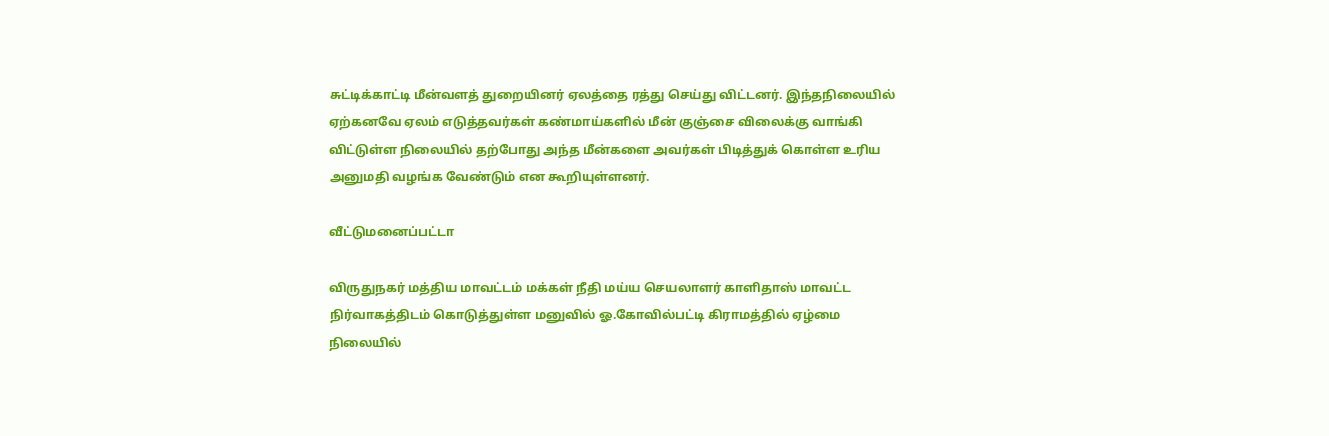சுட்டிக்காட்டி மீன்வளத் துறையினர் ஏலத்தை ரத்து செய்து விட்டனர். இந்தநிலையில் ஏற்கனவே ஏலம் எடுத்தவர்கள் கண்மாய்களில் மீன் குஞ்சை விலைக்கு வாங்கி விட்டுள்ள நிலையில் தற்போது அந்த மீன்களை அவர்கள் பிடித்துக் கொள்ள உரிய அனுமதி வழங்க வேண்டும் என கூறியுள்ளனர்.

வீட்டுமனைப்பட்டா

விருதுநகர் மத்திய மாவட்டம் மக்கள் நீதி மய்ய செயலாளர் காளிதாஸ் மாவட்ட நிர்வாகத்திடம் கொடுத்துள்ள மனுவில் ஓ.கோவில்பட்டி கிராமத்தில் ஏழ்மை நிலையில்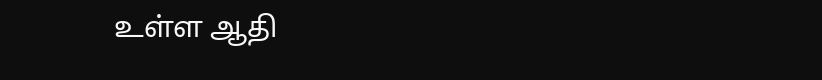உள்ள ஆதி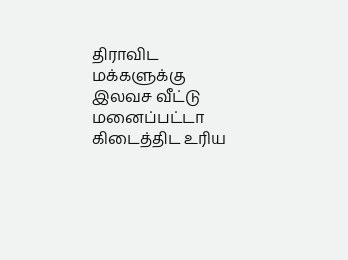திராவிட மக்களுக்கு இலவச வீட்டு மனைப்பட்டா கிடைத்திட உரிய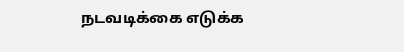நடவடிக்கை எடுக்க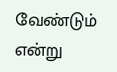வேண்டும் என்று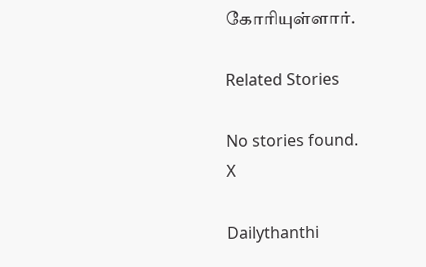கோரியுள்ளார்.

Related Stories

No stories found.
X

Dailythanthi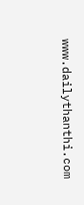www.dailythanthi.com